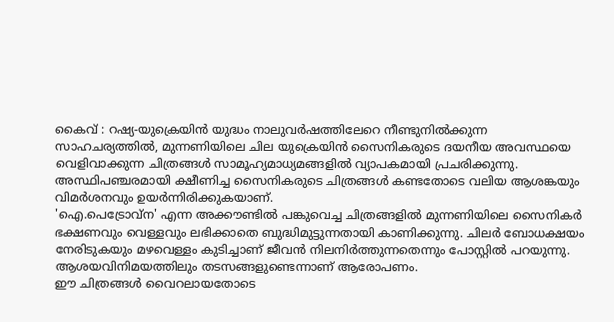കൈവ് : റഷ്യ-യുക്രെയിൻ യുദ്ധം നാലുവർഷത്തിലേറെ നീണ്ടുനിൽക്കുന്ന സാഹചര്യത്തിൽ, മുന്നണിയിലെ ചില യുക്രെയിൻ സൈനികരുടെ ദയനീയ അവസ്ഥയെ വെളിവാക്കുന്ന ചിത്രങ്ങൾ സാമൂഹ്യമാധ്യമങ്ങളിൽ വ്യാപകമായി പ്രചരിക്കുന്നു. അസ്ഥിപഞ്ചരമായി ക്ഷീണിച്ച സൈനികരുടെ ചിത്രങ്ങൾ കണ്ടതോടെ വലിയ ആശങ്കയും വിമർശനവും ഉയർന്നിരിക്കുകയാണ്.
'ഐ.പെട്രോവ്ന' എന്ന അക്കൗണ്ടിൽ പങ്കുവെച്ച ചിത്രങ്ങളിൽ മുന്നണിയിലെ സൈനികർ ഭക്ഷണവും വെള്ളവും ലഭിക്കാതെ ബുദ്ധിമുട്ടുന്നതായി കാണിക്കുന്നു. ചിലർ ബോധക്ഷയം നേരിടുകയും മഴവെള്ളം കുടിച്ചാണ് ജീവൻ നിലനിർത്തുന്നതെന്നും പോസ്റ്റിൽ പറയുന്നു. ആശയവിനിമയത്തിലും തടസങ്ങളുണ്ടെന്നാണ് ആരോപണം.
ഈ ചിത്രങ്ങൾ വൈറലായതോടെ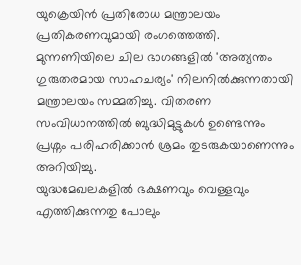യുക്രെയിൻ പ്രതിരോധ മന്ത്രാലയം പ്രതികരണവുമായി രംഗത്തെത്തി. മുന്നണിയിലെ ചില ഭാഗങ്ങളിൽ 'അത്യന്തം ഗുരുതരമായ സാഹചര്യം' നിലനിൽക്കുന്നതായി മന്ത്രാലയം സമ്മതിച്ചു. വിതരണ സംവിധാനത്തിൽ ബുദ്ധിമുട്ടുകൾ ഉണ്ടെന്നും പ്രശ്നം പരിഹരിക്കാൻ ശ്രമം തുടരുകയാണെന്നും അറിയിച്ചു.
യുദ്ധമേഖലകളിൽ ഭക്ഷണവും വെള്ളവും എത്തിക്കുന്നതു പോലും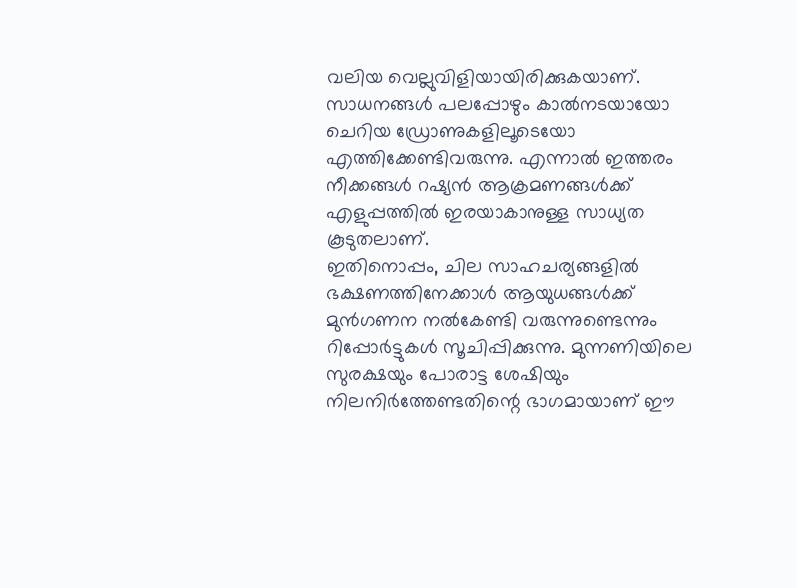വലിയ വെല്ലുവിളിയായിരിക്കുകയാണ്. സാധനങ്ങൾ പലപ്പോഴും കാൽനടയായോ ചെറിയ ഡ്രോണുകളിലൂടെയോ എത്തിക്കേണ്ടിവരുന്നു. എന്നാൽ ഇത്തരം നീക്കങ്ങൾ റഷ്യൻ ആക്രമണങ്ങൾക്ക് എളുപ്പത്തിൽ ഇരയാകാനുള്ള സാധ്യത കൂടുതലാണ്.
ഇതിനൊപ്പം, ചില സാഹചര്യങ്ങളിൽ ഭക്ഷണത്തിനേക്കാൾ ആയുധങ്ങൾക്ക് മുൻഗണന നൽകേണ്ടി വരുന്നുണ്ടെന്നും റിപ്പോർട്ടുകൾ സൂചിപ്പിക്കുന്നു. മുന്നണിയിലെ സുരക്ഷയും പോരാട്ട ശേഷിയും നിലനിർത്തേണ്ടതിന്റെ ഭാഗമായാണ് ഈ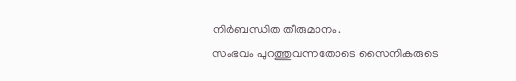നിർബന്ധിത തീരുമാനം.
സംഭവം പുറത്തുവന്നതോടെ സൈനികരുടെ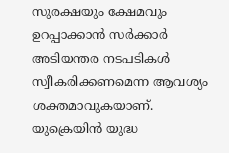സുരക്ഷയും ക്ഷേമവും ഉറപ്പാക്കാൻ സർക്കാർ അടിയന്തര നടപടികൾ സ്വീകരിക്കണമെന്ന ആവശ്യം ശക്തമാവുകയാണ്.
യുക്രെയിൻ യുദ്ധ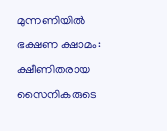മുന്നണിയിൽ ഭക്ഷണ ക്ഷാമം: ക്ഷീണിതരായ സൈനികരുടെ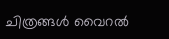ചിത്രങ്ങൾ വൈറൽ